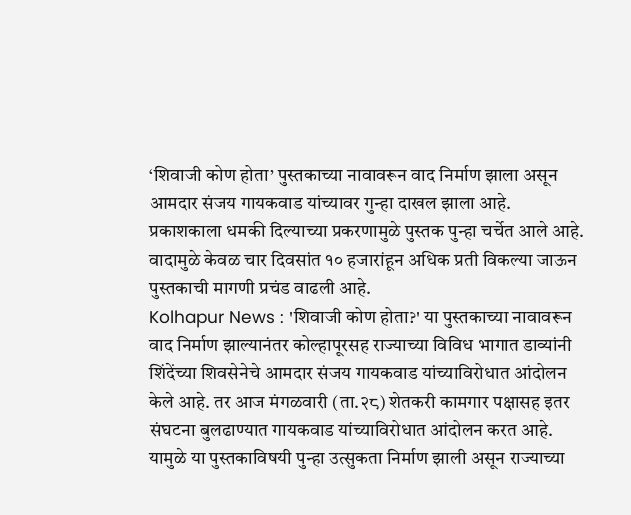‘शिवाजी कोण होता’ पुस्तकाच्या नावावरून वाद निर्माण झाला असून आमदार संजय गायकवाड यांच्यावर गुन्हा दाखल झाला आहे.
प्रकाशकाला धमकी दिल्याच्या प्रकरणामुळे पुस्तक पुन्हा चर्चेत आले आहे.
वादामुळे केवळ चार दिवसांत १० हजारांहून अधिक प्रती विकल्या जाऊन पुस्तकाची मागणी प्रचंड वाढली आहे.
Kolhapur News : 'शिवाजी कोण होता?' या पुस्तकाच्या नावावरून वाद निर्माण झाल्यानंतर कोल्हापूरसह राज्याच्या विविध भागात डाव्यांनी शिंदेंच्या शिवसेनेचे आमदार संजय गायकवाड यांच्याविरोधात आंदोलन केले आहे. तर आज मंगळवारी (ता.२८) शेतकरी कामगार पक्षासह इतर संघटना बुलढाण्यात गायकवाड यांच्याविरोधात आंदोलन करत आहे. यामुळे या पुस्तकाविषयी पुन्हा उत्सुकता निर्माण झाली असून राज्याच्या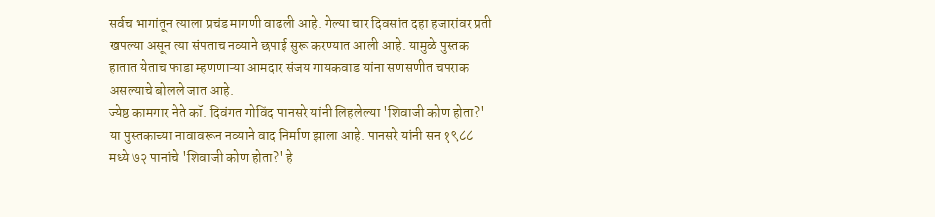सर्वच भागांतून त्याला प्रचंड मागणी वाढली आहे. गेल्या चार दिवसांत दहा हजारांवर प्रती खपल्या असून त्या संपताच नव्याने छपाई सुरू करण्यात आली आहे. यामुळे पुस्तक हातात येताच फाडा म्हणणाऱ्या आमदार संजय गायकवाड यांना सणसणीत चपराक असल्याचे बोलले जात आहे.
ज्येष्ठ कामगार नेते कॉ. दिवंगत गोविंद पानसरे यांनी लिहलेल्या 'शिवाजी कोण होता?' या पुस्तकाच्या नावावरून नव्याने वाद निर्माण झाला आहे. पानसरे यांनी सन १९८८ मध्ये ७२ पानांचे 'शिवाजी कोण होता?' हे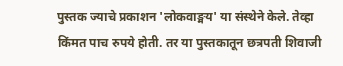पुस्तक ज्याचे प्रकाशन 'लोकवाङ्मय' या संस्थेने केले. तेव्हा किंमत पाच रुपये होती. तर या पुस्तकातून छत्रपती शिवाजी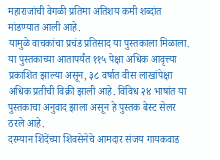महाराजांची वेगळी प्रतिमा अतिशय कमी शब्दांत मांडण्यात आली आहे.
यामुळे वाचकांचा प्रचंड प्रतिसाद या पुस्तकाला मिळाला. या पुस्तकाच्या आतापर्यंत ११५ पेक्षा अधिक आवृत्त्या प्रकाशित झाल्या असून, ३८ वर्षात वीस लाखांपेक्षा अधिक प्रतीची विक्री झाली आहे. विविध २४ भाषांत या पुस्तकाचा अनुवाद झाला असून हे पुस्तक बेस्ट सेलर ठरले आहे.
दरम्यान शिंदेंच्या शिवसेनेचे आमदार संजय गायकवाड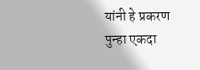यांनी हे प्रकरण पुन्हा एकदा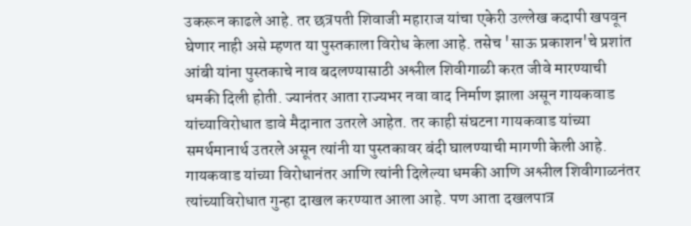उकरून काढले आहे. तर छत्रपती शिवाजी महाराज यांचा एकेरी उल्लेख कदापी खपवून घेणार नाही असे म्हणत या पुस्तकाला विरोध केला आहे. तसेच 'साऊ प्रकाशन'चे प्रशांत आंबी यांना पुस्तकाचे नाव बदलण्यासाठी अश्लील शिवीगाळी करत जीवे मारण्याची धमकी दिली होती. ज्यानंतर आता राज्यभर नवा वाद निर्माण झाला असून गायकवाड यांच्याविरोधात डावे मैदानात उतरले आहेत. तर काही संघटना गायकवाड यांच्या समर्थमानार्थ उतरले असून त्यांनी या पुस्तकावर बंदी घालण्याची मागणी केली आहे.
गायकवाड यांच्या विरोधानंतर आणि त्यांनी दिलेल्या धमकी आणि अश्लील शिवीगाळनंतर त्यांच्याविरोधात गुन्हा दाखल करण्यात आला आहे. पण आता दखलपात्र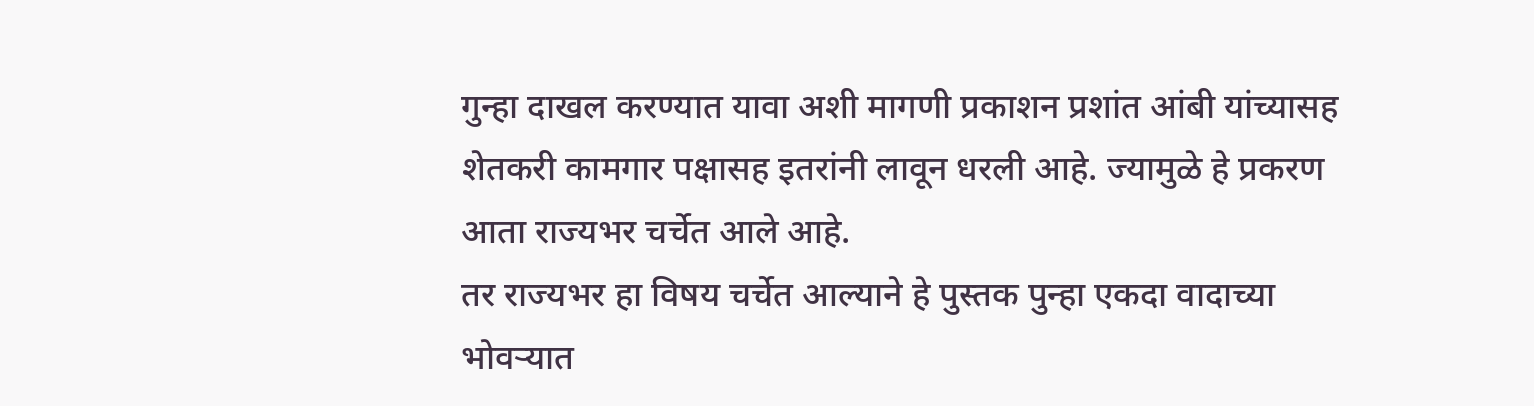गुन्हा दाखल करण्यात यावा अशी मागणी प्रकाशन प्रशांत आंबी यांच्यासह शेतकरी कामगार पक्षासह इतरांनी लावून धरली आहे. ज्यामुळे हे प्रकरण आता राज्यभर चर्चेत आले आहे.
तर राज्यभर हा विषय चर्चेत आल्याने हे पुस्तक पुन्हा एकदा वादाच्या भोवऱ्यात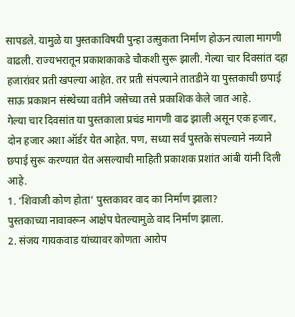सापडले. यामुळे या पुस्तकाविषयी पुन्हा उत्सुकता निर्माण होऊन त्याला मागणी वाढली. राज्यभरातून प्रकाशकाकडे चौकशी सुरू झाली. गेल्या चार दिवसांत दहा हजारांवर प्रती खपल्या आहेत. तर प्रती संपल्याने तातडीने या पुस्तकाची छपाई साऊ प्रकाशन संस्थेच्या वतीने जसेच्या तसे प्रकाशिक केले जात आहे.
गेल्या चार दिवसांत या पुस्तकाला प्रचंड मागणी वाढ झाली असून एक हजार, दोन हजार अशा ऑर्डर येत आहेत. पण, सध्या सर्व पुस्तके संपल्याने नव्याने छपाई सुरू करण्यात येत असल्याची माहिती प्रकाशक प्रशांत आंबी यांनी दिली आहे.
1. ‘शिवाजी कोण होता’ पुस्तकावर वाद का निर्माण झाला?
पुस्तकाच्या नावावरून आक्षेप घेतल्यामुळे वाद निर्माण झाला.
2. संजय गायकवाड यांच्यावर कोणता आरोप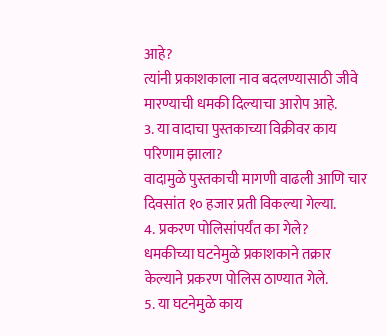आहे?
त्यांनी प्रकाशकाला नाव बदलण्यासाठी जीवे मारण्याची धमकी दिल्याचा आरोप आहे.
3. या वादाचा पुस्तकाच्या विक्रीवर काय परिणाम झाला?
वादामुळे पुस्तकाची मागणी वाढली आणि चार दिवसांत १० हजार प्रती विकल्या गेल्या.
4. प्रकरण पोलिसांपर्यंत का गेले?
धमकीच्या घटनेमुळे प्रकाशकाने तक्रार केल्याने प्रकरण पोलिस ठाण्यात गेले.
5. या घटनेमुळे काय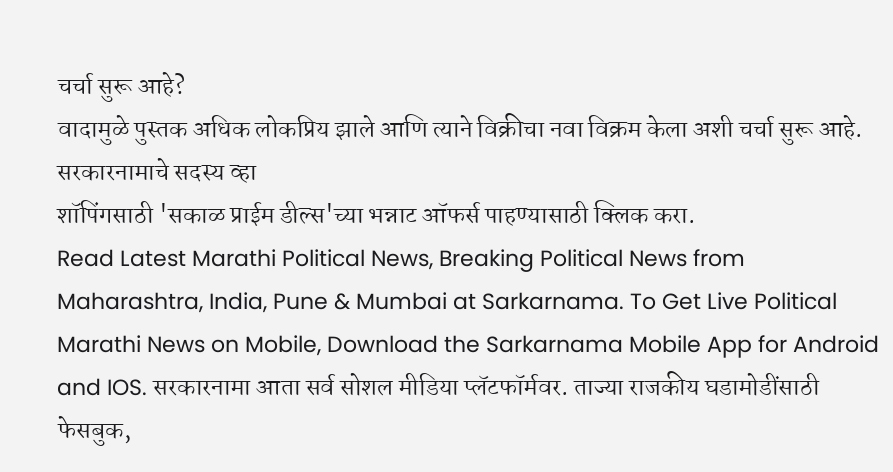चर्चा सुरू आहे?
वादामुळे पुस्तक अधिक लोकप्रिय झाले आणि त्याने विक्रीचा नवा विक्रम केला अशी चर्चा सुरू आहे.
सरकारनामाचे सदस्य व्हा
शॉपिंगसाठी 'सकाळ प्राईम डील्स'च्या भन्नाट ऑफर्स पाहण्यासाठी क्लिक करा.
Read Latest Marathi Political News, Breaking Political News from Maharashtra, India, Pune & Mumbai at Sarkarnama. To Get Live Political Marathi News on Mobile, Download the Sarkarnama Mobile App for Android and IOS. सरकारनामा आता सर्व सोशल मीडिया प्लॅटफॉर्मवर. ताज्या राजकीय घडामोडींसाठी फेसबुक,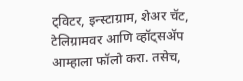ट्विटर, इन्स्टाग्राम, शेअर चॅट, टेलिग्रामवर आणि व्हॉट्सॲप आम्हाला फॉलो करा. तसेच,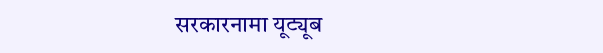सरकारनामा यूट्यूब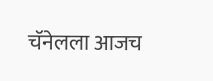चॅनेलला आजच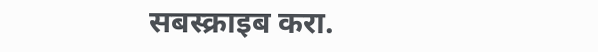सबस्क्राइब करा.